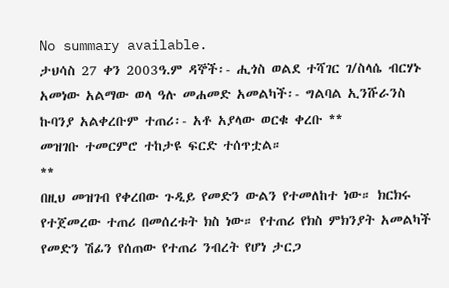No summary available.
ታህሳስ 27 ቀን 2003ዓ.ም ዳኞች፡- ሒጎስ ወልደ ተሻገር ገ/ስላሴ ብርሃኑ አመነው አልማው ወላ ዓሉ መሐመድ አመልካች፡- ግልባል ኢንሹራንስ ኩባንያ አልቀረቡም ተጠሪ፡- አቶ አያላው ወርቁ ቀረቡ **
መዝገቡ ተመርምሮ ተከታዩ ፍርድ ተሰጥቷል።
**
በዚህ መዝገብ የቀረበው ጉዲይ የመድን ውልን የተመለከተ ነው። ክርክሩ የተጀመረው ተጠሪ በመሰረቱት ክስ ነው። የተጠሪ የክስ ምክንያት አመልካች የመድን ሽፊን የሰጠው የተጠሪ ንብረት የሆነ ታርጋ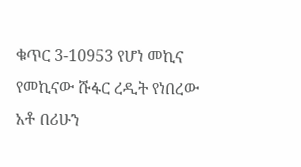ቁጥር 3-10953 የሆነ መኪና የመኪናው ሹፋር ረዲት የነበረው አቶ በሪሁን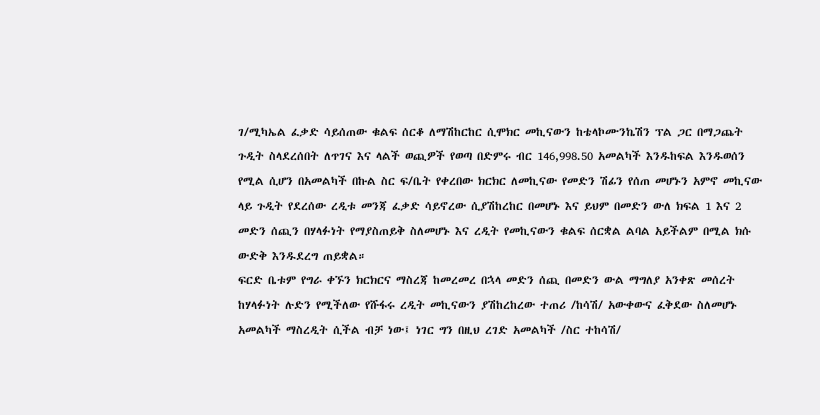ገ/ሚካኤል ፈቃድ ሳይሰጠው ቁልፍ ሰርቆ ለማሽከርከር ሲሞክር መኪናውን ከቴላኮሙንኬሽን ፕል ጋር በማጋጨት ጉዲት ስላደረሰበት ለጥገና እና ላልች ወጪዎች የወጣ በድምሩ ብር 146,998.50 አመልካች እንዱከፍል እንዱወሰን የሚል ሲሆን በአመልካች በኩል ስር ፍ/ቤት የቀረበው ክርክር ለመኪናው የመድን ሽፊን የሰጠ መሆኑን አምኖ መኪናው ላይ ጉዲት የደረሰው ረዲቱ መንጃ ፈቃድ ሳይኖረው ሲያሽከረከር በመሆኑ እና ይህም በመድን ውለ ክፍል 1 እና 2 መድን ሰጪን በሃላፉነት የማያስጠይቅ ስለመሆኑ እና ረዲት የመኪናውን ቁልፍ ሰርቋል ልባል አይችልም በሚል ክሱ ውድቅ እንዱደረግ ጠይቋል።
ፍርድ ቤቱም የግራ ቀኙን ክርክርና ማስረጃ ከመረመረ በኋላ መድን ሰጪ በመድን ውል ማግለያ አንቀጽ መሰረት ከሃላፉነት ሉድን የሚችለው የሹፋሩ ረዲት መኪናውን ያሽከረከረው ተጠሪ /ከሳሽ/ አውቀውና ፈቅደው ስለመሆኑ አመልካች ማስረዲት ሲችል ብቻ ነው፤ ነገር ግን በዚህ ረገድ አመልካች /ስር ተከሳሽ/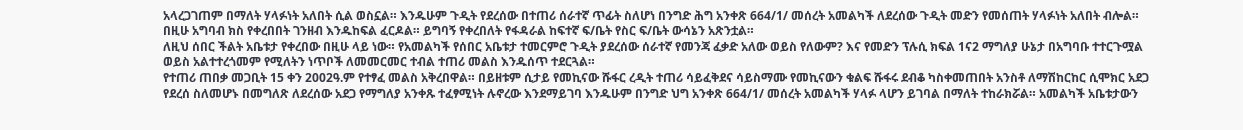አላረጋገጠም በማለት ሃላፉነት አለበት ሲል ወስኗል። እንዱሁም ጉዲት የደረሰው በተጠሪ ሰራተኛ ጥፊት ስለሆነ በንግድ ሕግ አንቀጽ 664/1/ መሰረት አመልካች ለደረሰው ጉዲት መድን የመሰጠት ሃላፉነት አለበት ብሎል። በዚሁ አግባብ ክስ የቀረበበት ገንዘብ እንዱከፍል ፈርዶል። ይግባኝ የቀረበለት የፋዳራል ከፍተኛ ፍ/ቤት የስር ፍ/ቤት ውሳኔን አጽንቷል።
ለዚህ ሰበር ችልት አቤቱታ የቀረበው በዚሁ ላይ ነው። የአመልካች የሰበር አቤቱታ ተመርምሮ ጉዲት ያደረሰው ሰራተኛ የመንጃ ፈቃድ አለው ወይስ የለውም? እና የመድን ፕሉሲ ክፍል 1ና2 ማግለያ ሁኔታ በአግባቡ ተተርጉሟል ወይስ አልተተረጎመም የሚለትን ነጥቦች ለመመርመር ተብል ተጠሪ መልስ እንዱሰጥ ተደርጓል።
የተጠሪ ጠበቃ መጋቢት 15 ቀን 2002ዓ.ም የተፃፈ መልስ አቅረበዋል። በይዘቱም ሲታይ የመኪናው ሹፋር ረዲት ተጠሪ ሳይፈቅደና ሳይስማሙ የመኪናውን ቁልፍ ሹፋሩ ደብቆ ካስቀመጠበት አንስቶ ለማሽከርከር ሲሞክር አደጋ የደረሰ ስለመሆኑ በመግለጽ ለደረሰው አደጋ የማግለያ አንቀጹ ተፈፃሚነት ሉኖረው እንደማይገባ እንዱሁም በንግድ ህግ አንቀጽ 664/1/ መሰረት አመልካች ሃላፉ ላሆን ይገባል በማለት ተከራክሯል። አመልካች አቤቱታውን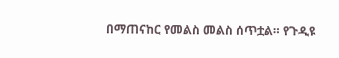በማጠናከር የመልስ መልስ ሰጥቷል። የጉዲዩ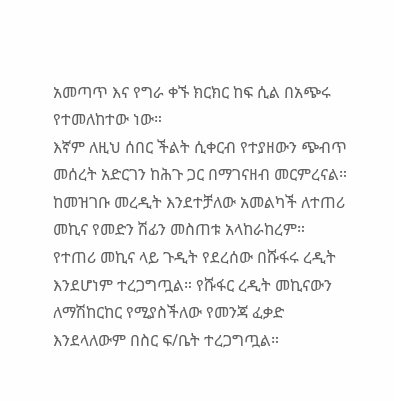አመጣጥ እና የግራ ቀኙ ክርክር ከፍ ሲል በአጭሩ የተመለከተው ነው።
እኛም ለዚህ ሰበር ችልት ሲቀርብ የተያዘውን ጭብጥ መሰረት አድርገን ከሕጉ ጋር በማገናዘብ መርምረናል።
ከመዝገቡ መረዲት እንደተቻለው አመልካች ለተጠሪ መኪና የመድን ሽፊን መስጠቱ አላከራከረም። የተጠሪ መኪና ላይ ጉዲት የደረሰው በሹፋሩ ረዲት እንደሆነም ተረጋግጧል። የሹፋር ረዲት መኪናውን ለማሽከርከር የሚያስችለው የመንጃ ፈቃድ እንደላለውም በስር ፍ/ቤት ተረጋግጧል።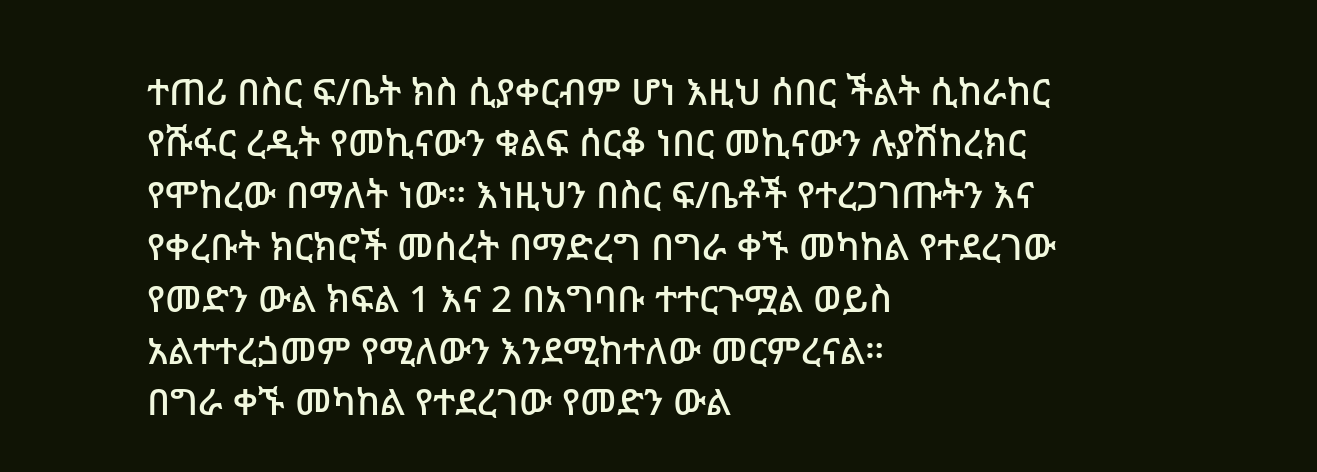ተጠሪ በስር ፍ/ቤት ክስ ሲያቀርብም ሆነ እዚህ ሰበር ችልት ሲከራከር የሹፋር ረዲት የመኪናውን ቁልፍ ሰርቆ ነበር መኪናውን ሉያሽከረክር የሞከረው በማለት ነው። እነዚህን በስር ፍ/ቤቶች የተረጋገጡትን እና የቀረቡት ክርክሮች መሰረት በማድረግ በግራ ቀኙ መካከል የተደረገው የመድን ውል ክፍል 1 እና 2 በአግባቡ ተተርጉሟል ወይስ አልተተረጏመም የሚለውን እንደሚከተለው መርምረናል።
በግራ ቀኙ መካከል የተደረገው የመድን ውል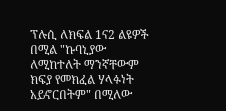ፕሉሲ ለክፍል 1ና2 ልዩዎች በሚል "ኩባኒያው ለሚከተለት ማንኛቸውም ክፍያ የመክፈል ሃላፉነት አይኖርበትም" በሚለው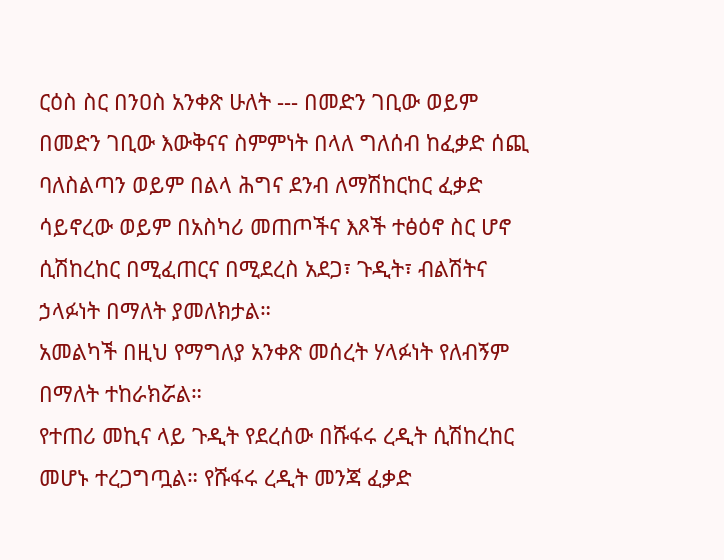ርዕስ ስር በንዐስ አንቀጽ ሁለት --- በመድን ገቢው ወይም በመድን ገቢው እውቅናና ስምምነት በላለ ግለሰብ ከፈቃድ ሰጪ ባለስልጣን ወይም በልላ ሕግና ደንብ ለማሽከርከር ፈቃድ ሳይኖረው ወይም በአስካሪ መጠጦችና እጾች ተፅዕኖ ስር ሆኖ ሲሽከረከር በሚፈጠርና በሚደረስ አደጋ፣ ጉዲት፣ ብልሽትና ኃላፉነት በማለት ያመለክታል።
አመልካች በዚህ የማግለያ አንቀጽ መሰረት ሃላፉነት የለብኝም በማለት ተከራክሯል።
የተጠሪ መኪና ላይ ጉዲት የደረሰው በሹፋሩ ረዲት ሲሽከረከር መሆኑ ተረጋግጧል። የሹፋሩ ረዲት መንጃ ፈቃድ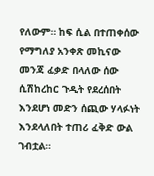የለውም። ከፍ ሲል በተጠቀሰው የማግለያ አንቀጽ መኪናው መንጃ ፈቃድ በላለው ሰው ሲሽከረከር ጉዲት የደረሰበት እንደሆነ መድን ሰጪው ሃላፉነት እንደላለበት ተጠሪ ፈቅድ ውል ገብቷል።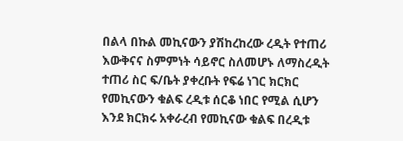በልላ በኩል መኪናውን ያሽከረከረው ረዲት የተጠሪ እውቅናና ስምምነት ሳይኖር ስለመሆኑ ለማስረዲት ተጠሪ ስር ፍ/ቤት ያቀረቡት የፍሬ ነገር ክርክር የመኪናውን ቁልፍ ረዲቱ ሰርቆ ነበር የሚል ሲሆን እንደ ክርክሩ አቀራረብ የመኪናው ቁልፍ በረዲቱ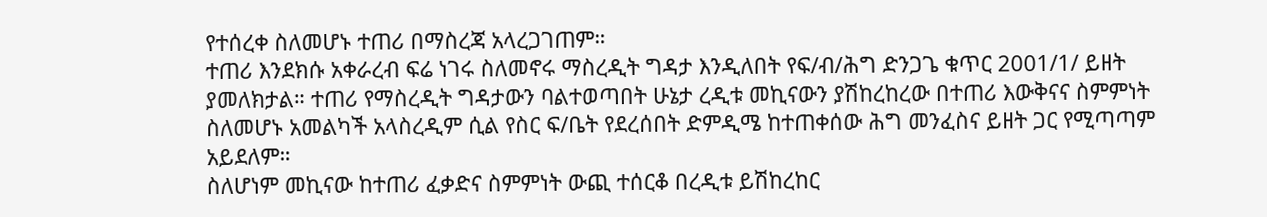የተሰረቀ ስለመሆኑ ተጠሪ በማስረጃ አላረጋገጠም።
ተጠሪ እንደክሱ አቀራረብ ፍሬ ነገሩ ስለመኖሩ ማስረዲት ግዳታ እንዲለበት የፍ/ብ/ሕግ ድንጋጌ ቁጥር 2001/1/ ይዘት ያመለክታል። ተጠሪ የማስረዲት ግዳታውን ባልተወጣበት ሁኔታ ረዲቱ መኪናውን ያሽከረከረው በተጠሪ እውቅናና ስምምነት ስለመሆኑ አመልካች አላስረዲም ሲል የስር ፍ/ቤት የደረሰበት ድምዲሜ ከተጠቀሰው ሕግ መንፈስና ይዘት ጋር የሚጣጣም አይደለም።
ስለሆነም መኪናው ከተጠሪ ፈቃድና ስምምነት ውጪ ተሰርቆ በረዲቱ ይሽከረከር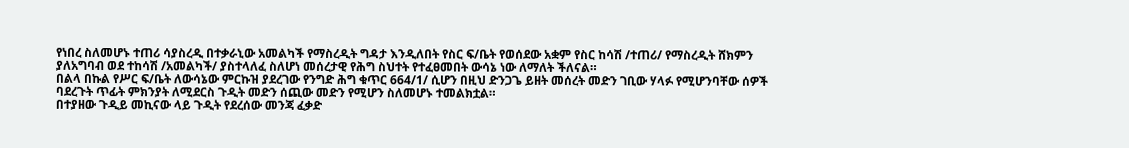የነበረ ስለመሆኑ ተጠሪ ሳያስረዲ በተቃራኒው አመልካች የማስረዲት ግዳታ እንዲለበት የስር ፍ/ቤት የወሰደው አቋም የስር ከሳሽ /ተጠሪ/ የማስረዲት ሸክምን ያለአግባብ ወደ ተከሳሽ /አመልካች/ ያስተላለፈ ስለሆነ መሰረታዊ የሕግ ስህተት የተፈፀመበት ውሳኔ ነው ለማለት ችለናል።
በልላ በኩል የሥር ፍ/ቤት ለውሳኔው ምርኩዝ ያደረገው የንግድ ሕግ ቁጥር 664/1/ ሲሆን በዚህ ድንጋጌ ይዘት መሰረት መድን ገቢው ሃላፉ የሚሆንባቸው ሰዎች ባደረጉት ጥፊት ምክንያት ለሚደርስ ጉዲት መድን ሰጪው መድን የሚሆን ስለመሆኑ ተመልክቷል።
በተያዘው ጉዲይ መኪናው ላይ ጉዲት የደረሰው መንጃ ፈቃድ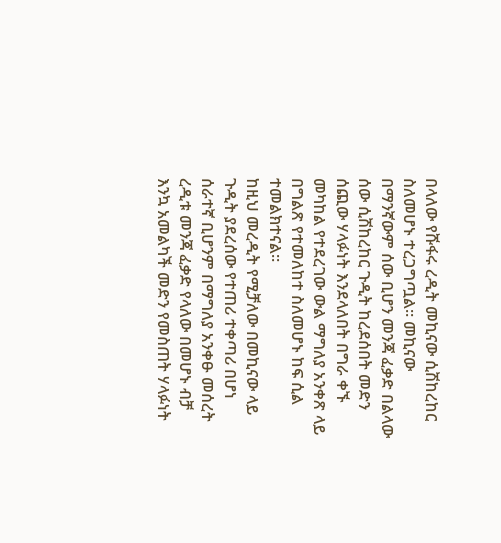በላለው የሹፋሩ ረዲት መኪናው ሲሽከረከር ስለመሆኑ ተረጋግጧል። መኪናው በማንኛውም ሰው ቢሆን መንጃ ፈቃድ በልላው ሰው ሲሽከረከር ጉዲት ከረደሰበት መድን ሰጪው ሃላፉነት እንደላለበት በግራ ቀኙ መካከል የተደረገው ውል ማግለያ አንቀጽ ላይ በግልጽ የተመለከተ ስለመሆኑ ከፍ ሲል ተመልክተናል።
ከዚህ መረዲት የሚቻለው በመኪናው ላይ ጉዲት ያደረሰው የተጠሪ ተቀጣሪ በሆነ ሰራተኛ ቢሆንም በማግለያ አንቀፁ መሰረት ረዲቱ መንጃ ፈቃድ የላለው በመሆኑ ብቻ እንኳ አመልካች መድን የመስጠት ሃላፉነት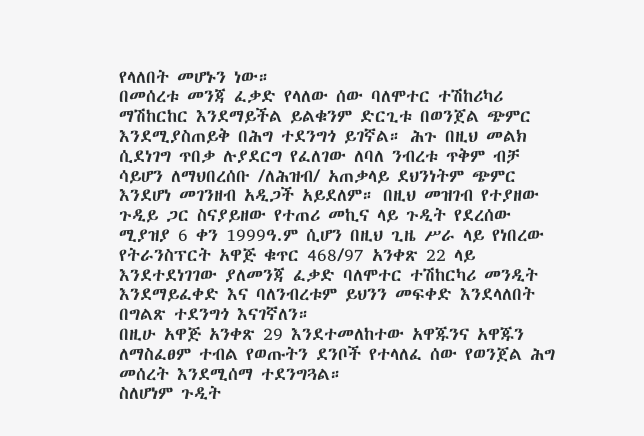የላለበት መሆኑን ነው።
በመሰረቱ መንጃ ፈቃድ የላለው ሰው ባለሞተር ተሽከሪካሪ ማሽከርከር እንደማይችል ይልቁንም ድርጊቱ በወንጀል ጭምር እንደሚያስጠይቅ በሕግ ተደንግጎ ይገኛል። ሕጉ በዚህ መልክ ሲደነገግ ጥበቃ ሉያደርግ የፈለገው ለባለ ንብረቱ ጥቅም ብቻ ሳይሆን ለማህበረሰቡ /ለሕዝብ/ አጠቃላይ ደህንነትም ጭምር እንደሆነ መገንዘብ አዲጋች አይደለም። በዚህ መዝገብ የተያዘው ጉዲይ ጋር ስናያይዘው የተጠሪ መኪና ላይ ጉዲት የደረሰው ሚያዝያ 6 ቀን 1999ዓ.ም ሲሆን በዚህ ጊዜ ሥራ ላይ የነበረው የትራንስፕርት አዋጅ ቁጥር 468/97 አንቀጽ 22 ላይ እንደተደነገገው ያለመንጃ ፈቃድ ባለሞተር ተሽከርካሪ መንዲት እንደማይፈቀድ እና ባለንብረቱም ይህንን መፍቀድ እንደላለበት በግልጽ ተደንግጎ እናገኛለን።
በዚሁ አዋጅ አንቀጽ 29 እንደተመለከተው አዋጁንና አዋጁን ለማስፈፀም ተብል የወጡትን ደንቦች የተላለፈ ሰው የወንጀል ሕግ መሰረት እንደሚሰማ ተደንግጓል።
ስለሆነም ጉዲት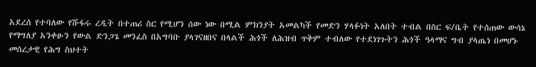አደረሰ የተባለው የሹፋሩ ረዲት በተጠሪ ስር የሚሆን ሰው ነው በሚል ምክንያት አመልካች የመድን ሃላፉነት አለበት ተብል በስር ፍ/ቤት የተሰጠው ውሳኔ የማግለያ አንቀፁን የውል ድንጋጌ መንፈስ በአግባቡ ያላገናዘበና በላልች ሕጎች ለሕዝብ ጥቅም ተብለው የተደነገጉትን ሕጎች ዓላማና ግብ ያላጤነ በመሆኑ መሰረታዊ የሕግ ስህተት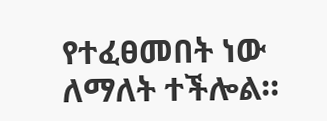የተፈፀመበት ነው ለማለት ተችሎል።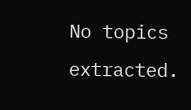No topics extracted.